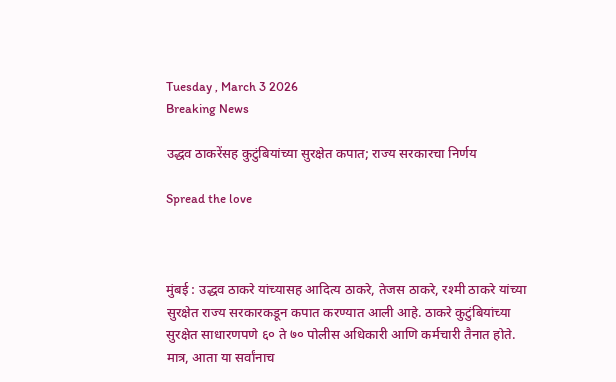Tuesday , March 3 2026
Breaking News

उद्धव ठाकरेंसह कुटुंबियांच्या सुरक्षेत कपात; राज्य सरकारचा निर्णय

Spread the love



मुंबई : उद्धव ठाकरे यांच्यासह आदित्य ठाकरे, तेजस ठाकरे, रश्मी ठाकरे यांच्या सुरक्षेत राज्य सरकारकडून कपात करण्यात आली आहे. ठाकरे कुटुंबियांच्या सुरक्षेत साधारणपणे ६० ते ७० पोलीस अधिकारी आणि कर्मचारी तैनात होते. मात्र, आता या सर्वांनाच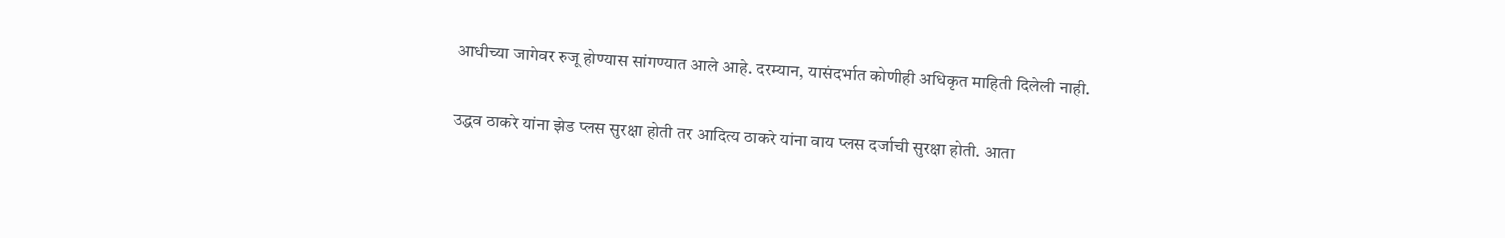आधीच्या जागेवर रुजू होण्यास सांगण्यात आले आहे. दरम्यान, यासंदर्भात कोणीही अधिकृत माहिती दिलेली नाही.

उद्धव ठाकरे यांना झेड प्लस सुरक्षा होती तर आदित्य ठाकरे यांना वाय प्लस दर्जाची सुरक्षा होती. आता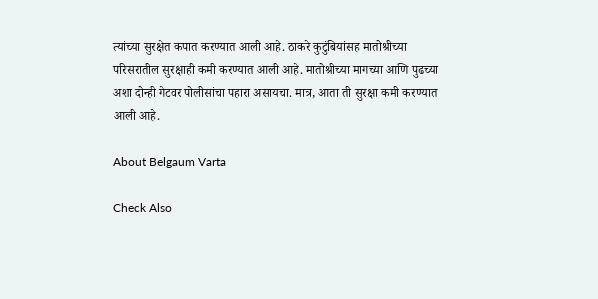त्यांच्या सुरक्षेत कपात करण्यात आली आहे. ठाकरे कुटुंबियांसह मातोश्रीच्या परिसरातील सुरक्षाही कमी करण्यात आली आहे. मातोश्रीच्या मागच्या आणि पुढच्या अशा दोन्ही गेटवर पोलीसांचा पहारा असायचा. मात्र, आता ती सुरक्षा कमी करण्यात आली आहे.

About Belgaum Varta

Check Also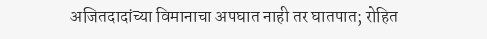अजितदादांच्या विमानाचा अपघात नाही तर घातपात; रोहित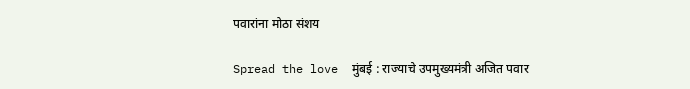पवारांना मोठा संशय

Spread the love  मुंबई : राज्याचे उपमुख्यमंत्री अजित पवार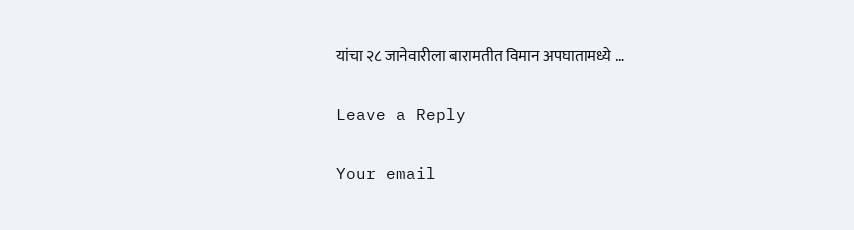यांचा २८ जानेवारीला बारामतीत विमान अपघातामध्ये …

Leave a Reply

Your email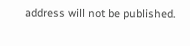address will not be published.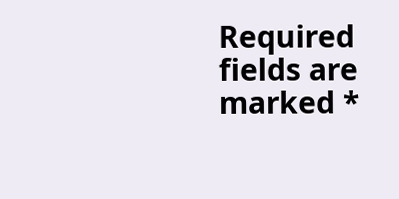Required fields are marked *